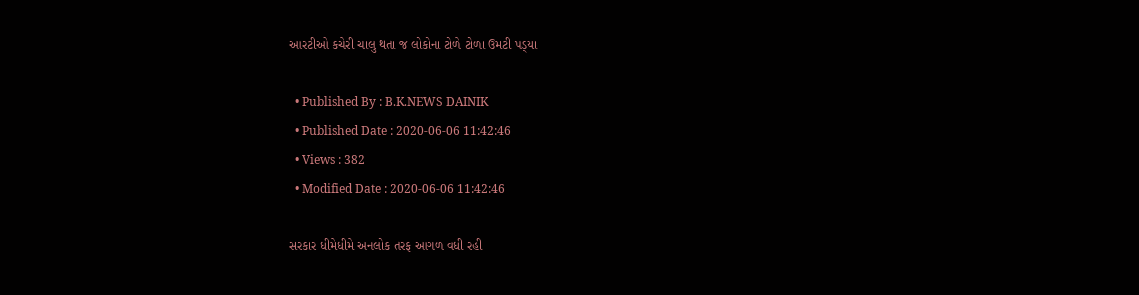આરટીઓ કચેરી ચાલુ થતા જ લોકોના ટોળે ટોળા ઉમટી પડ્‌યા

  • Published By : B.K.NEWS DAINIK
  • Published Date : 2020-06-06 11:42:46
  • Views : 382
  • Modified Date : 2020-06-06 11:42:46

સરકાર ધીમેધીમે અનલોક તરફ આગળ વધી રહી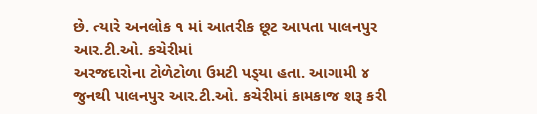છે. ત્યારે અનલોક ૧ માં આતરીક છૂટ આપતા પાલનપુર આર.ટી.ઓ. કચેરીમાં
અરજદારોના ટોળેટોળા ઉમટી પડ્‌યા હતા. આગામી ૪ જુનથી પાલનપુર આર.ટી.ઓ. કચેરીમાં કામકાજ શરૂ કરી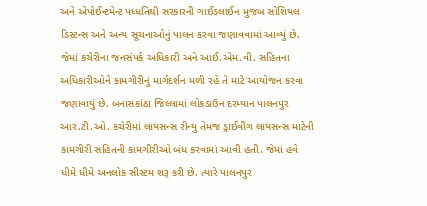અને એપોઈન્ટમેન્ટ પધ્ધતિથી સરકારની ગાઈડલાઈન મુજબ સોશિયલ ડિસ્ટન્સ અને અન્ય સૂચનાઓનું પાલન કરવા જણાવવામાં આવ્યું છે. જેમાં કચેરીના જનસંપર્ક અધિકારી અને આઈ.એમ.વી. સહિતના અધિકારીઓને કામગીરીનું માર્ગદર્શન મળી રહે તે માટે આયોજન કરવા જણાવાયું છે. બનાસકાંઠા જિલ્લામાં લોકડાઉન દરમ્યાન પાલનપુર આર.ટી.ઓ. કચેરીમાં લાયસન્સ રીન્યુ તેમજ ડ્રાઈવીંગ લાયસન્સ માટેની કામગીરી સહિતની કામગીરીઓ બંધ કરવામાં આવી હતી. જેમાં હવે ધીમે ધીમે અનલોક સીસ્ટમ શરૂ કરી છે. ત્યારે પાલનપુર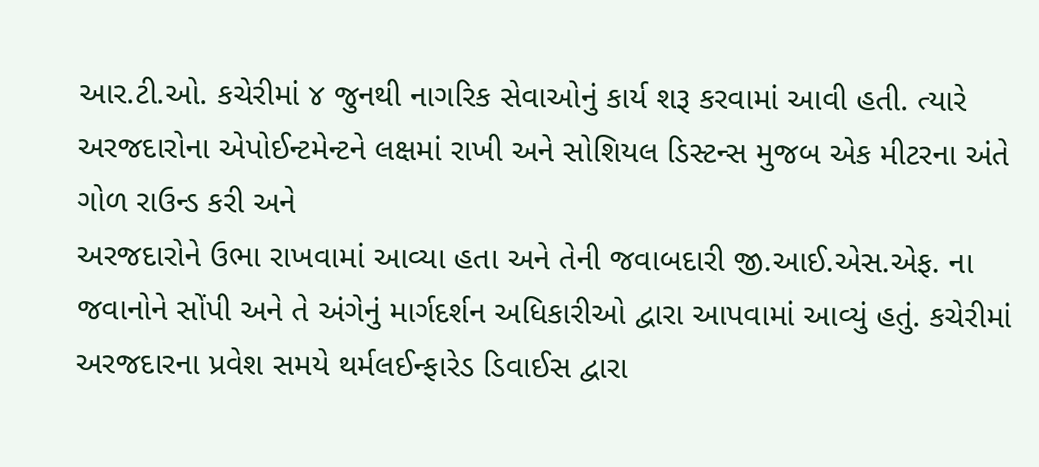આર.ટી.ઓ. કચેરીમાં ૪ જુનથી નાગરિક સેવાઓનું કાર્ય શરૂ કરવામાં આવી હતી. ત્યારે અરજદારોના એપોઈન્ટમેન્ટને લક્ષમાં રાખી અને સોશિયલ ડિસ્ટન્સ મુજબ એક મીટરના અંતે ગોળ રાઉન્ડ કરી અને
અરજદારોને ઉભા રાખવામાં આવ્યા હતા અને તેની જવાબદારી જી.આઈ.એસ.એફ. ના જવાનોને સોંપી અને તે અંગેનું માર્ગદર્શન અધિકારીઓ દ્વારા આપવામાં આવ્યું હતું. કચેરીમાં અરજદારના પ્રવેશ સમયે થર્મલઈન્ફારેડ ડિવાઈસ દ્વારા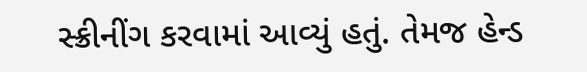સ્ક્રીનીંગ કરવામાં આવ્યું હતું. તેમજ હેન્ડ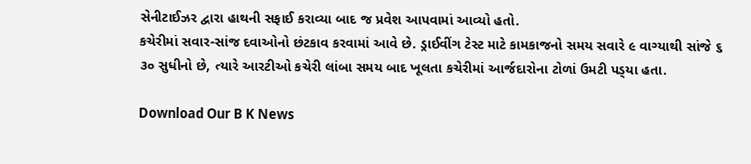સેનીટાઈઝર દ્વારા હાથની સફાઈ કરાવ્યા બાદ જ પ્રવેશ આપવામાં આવ્યો હતો.
કચેરીમાં સવાર-સાંજ દવાઓનો છંટકાવ કરવામાં આવે છે. ડ્રાઈવીંગ ટેસ્ટ માટે કામકાજનો સમય સવારે ૯ વાગ્યાથી સાંજે ૬ ૩૦ સુધીનો છે, ત્યારે આરટીઓ કચેરી લાંબા સમય બાદ ખૂલતા કચેરીમાં આર્જદારોના ટોળાં ઉમટી પડ્‌યા હતા.

Download Our B K News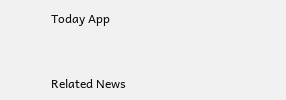Today App



Related News